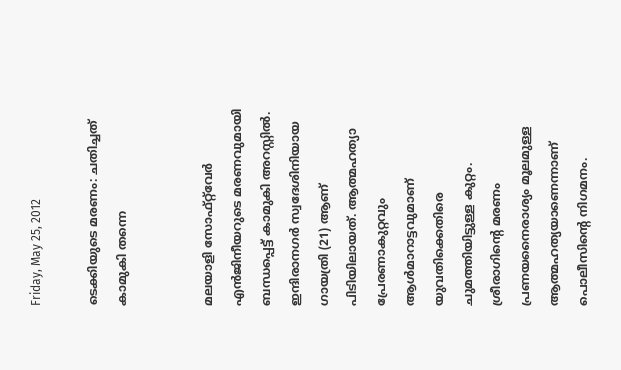Friday, May 25, 2012

ടെക്കിയുടെ മരണം: ചതിച്ചത് കാമുകി തന്നെ


മലയാളി സോഫ്റ്റ്‌വേര്‍ എന്‍ജിനീയറുടെ മരണവുമായി ബന്ധപ്പെട്ട് കാമുകി അറസ്റ്റില്‍. ഇന്ദിരാനഗര്‍ സ്വദേശിനിയായ ഗായത്രി (21) ആണ് പിടിയിലായത്. ആത്മഹത്യാ പ്രേരണാകുറ്റവും ആള്‍മാറാട്ടവുമാണ് യുവതിക്കെതിരെ ചുമത്തിയിട്ടുള്ള കുറ്റം. ശ്രീരാഗിന്റെ മരണം പ്രണയനൈരാശ്യം മൂലമുള്ള ആത്മഹത്യയാണെന്നാണ് പൊലീസിന്റെ നിഗമനം.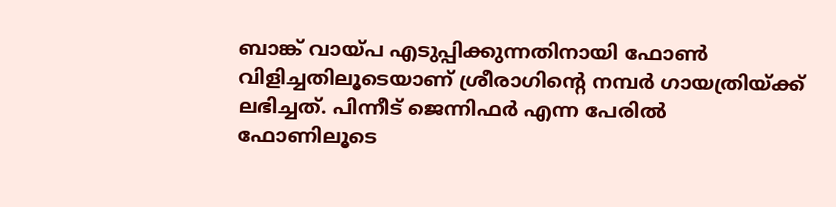ബാങ്ക് വായ്പ എടുപ്പിക്കുന്നതിനായി ഫോണ്‍ വിളിച്ചതിലൂടെയാണ് ശ്രീരാഗിന്റെ നമ്പര്‍ ഗായത്രിയ്ക്ക് ലഭിച്ചത്. പിന്നീട് ജെന്നിഫര്‍ എന്ന പേരില്‍ ഫോണിലൂടെ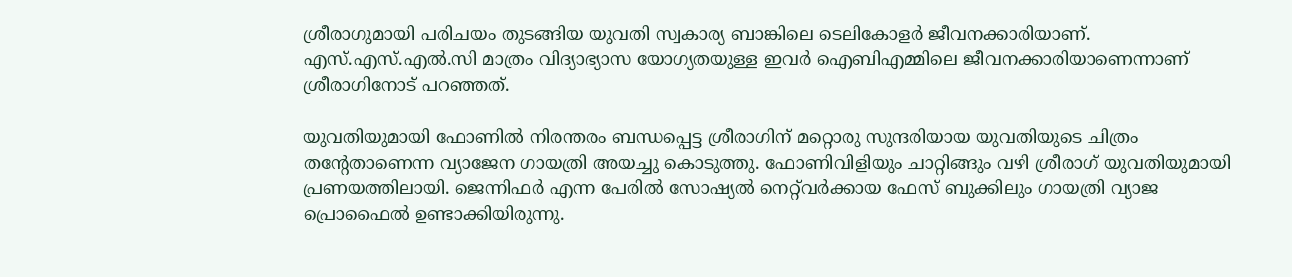ശ്രീരാഗുമായി പരിചയം തുടങ്ങിയ യുവതി സ്വകാര്യ ബാങ്കിലെ ടെലികോളര്‍ ജീവനക്കാരിയാണ്. എസ്.എസ്.എല്‍.സി മാത്രം വിദ്യാഭ്യാസ യോഗ്യതയുള്ള ഇവര്‍ ഐബിഎമ്മിലെ ജീവനക്കാരിയാണെന്നാണ് ശ്രീരാഗിനോട് പറഞ്ഞത്.

യുവതിയുമായി ഫോണില്‍ നിരന്തരം ബന്ധപ്പെട്ട ശ്രീരാഗിന് മറ്റൊരു സുന്ദരിയായ യുവതിയുടെ ചിത്രം തന്റേതാണെന്ന വ്യാജേന ഗായത്രി അയച്ചു കൊടുത്തു. ഫോണിവിളിയും ചാറ്റിങ്ങും വഴി ശ്രീരാഗ് യുവതിയുമായി പ്രണയത്തിലായി. ജെന്നിഫര്‍ എന്ന പേരില്‍ സോഷ്യല്‍ നെറ്റ്‌വര്‍ക്കായ ഫേസ് ബുക്കിലും ഗായത്രി വ്യാജ പ്രൊഫൈല്‍ ഉണ്ടാക്കിയിരുന്നു.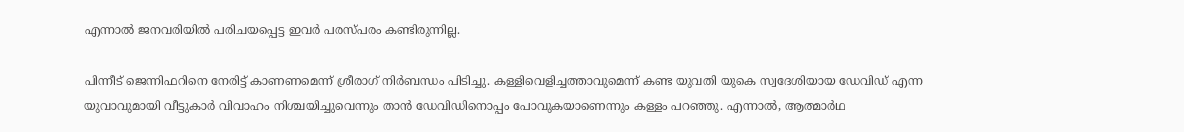എന്നാല്‍ ജനവരിയില്‍ പരിചയപ്പെട്ട ഇവര്‍ പരസ്പരം കണ്ടിരുന്നില്ല.

പിന്നീട് ജെന്നിഫറിനെ നേരിട്ട് കാണണമെന്ന് ശ്രീരാഗ് നിര്‍ബന്ധം പിടിച്ചു. കള്ളിവെളിച്ചത്താവുമെന്ന് കണ്ട യുവതി യുകെ സ്വദേശിയായ ഡേവിഡ് എന്ന യുവാവുമായി വീട്ടുകാര്‍ വിവാഹം നിശ്ചയിച്ചുവെന്നും താന്‍ ഡേവിഡിനൊപ്പം പോവുകയാണെന്നും കള്ളം പറഞ്ഞു. എന്നാല്‍, ആത്മാര്‍ഥ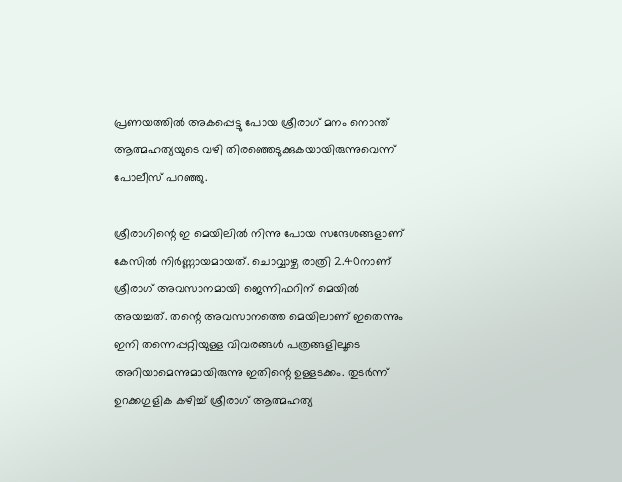പ്രണയത്തില്‍ അകപ്പെട്ടു പോയ ശ്രീരാഗ് മനം നൊന്ത് ആത്മഹത്യയുടെ വഴി തിരഞ്ഞെടുക്കുകയായിരുന്നുവെന്ന് പോലീസ് പറഞ്ഞു.

ശ്രീരാഗിന്റെ ഇ മെയിലില്‍ നിന്നു പോയ സന്ദേശങ്ങളാണ് കേസില്‍ നിര്‍ണ്ണായമായത്. ചൊവ്വാഴ്ച രാത്രി 2.40നാണ് ശ്രീരാഗ് അവസാനമായി ജെന്നിഫറിന് മെയില്‍ അയച്ചത്. തന്റെ അവസാനത്തെ മെയിലാണ് ഇതെന്നും ഇനി തന്നെപ്പറ്റിയുള്ള വിവരങ്ങള്‍ പത്രങ്ങളിലൂടെ അറിയാമെന്നുമായിരുന്നു ഇതിന്റെ ഉള്ളടക്കം. തുടര്‍ന്ന് ഉറക്കഗുളിക കഴിച്ച് ശ്രീരാഗ് ആത്മഹത്യ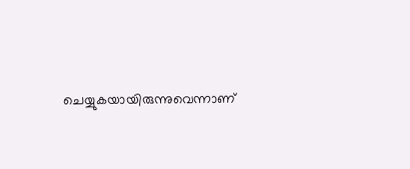ചെയ്യുകയായിരുന്നുവെന്നാണ്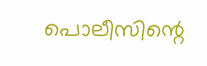പൊലീസിന്റെ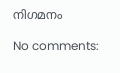നിഗമനം

No comments: